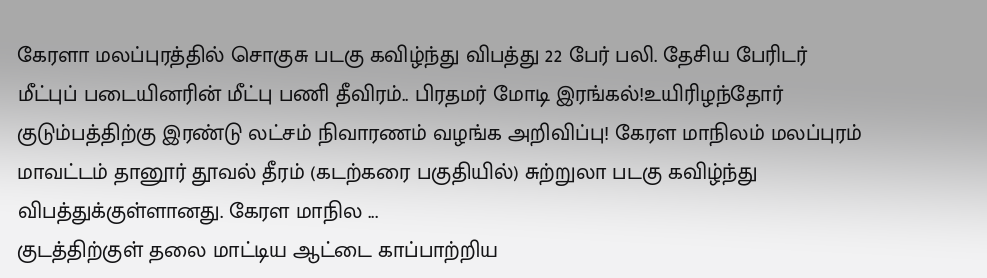கேரளா மலப்புரத்தில் சொகுசு படகு கவிழ்ந்து விபத்து 22 பேர் பலி. தேசிய பேரிடர் மீட்புப் படையினரின் மீட்பு பணி தீவிரம்.. பிரதமர் மோடி இரங்கல்!உயிரிழந்தோர் குடும்பத்திற்கு இரண்டு லட்சம் நிவாரணம் வழங்க அறிவிப்பு! கேரள மாநிலம் மலப்புரம் மாவட்டம் தானூர் தூவல் தீரம் (கடற்கரை பகுதியில்) சுற்றுலா படகு கவிழ்ந்து விபத்துக்குள்ளானது. கேரள மாநில ...
குடத்திற்குள் தலை மாட்டிய ஆட்டை காப்பாற்றிய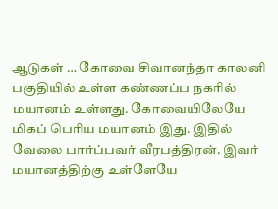ஆடுகள் … கோவை சிவானந்தா காலனி பகுதியில் உள்ள கண்ணப்ப நகரில் மயானம் உள்ளது. கோவையிலேயே மிகப் பெரிய மயானம் இது. இதில் வேலை பார்ப்பவர் வீரபத்திரன். இவர் மயானத்திற்கு உள்ளேயே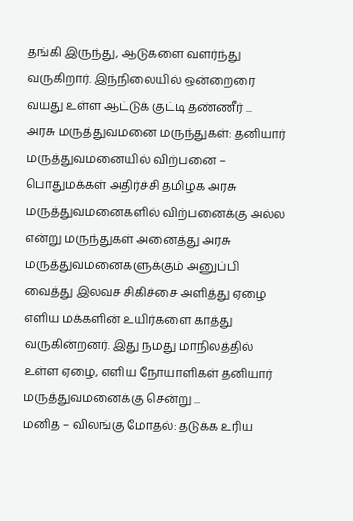தங்கி இருந்து, ஆடுகளை வளர்ந்து வருகிறார். இந்நிலையில் ஒன்றைரை வயது உள்ள ஆட்டுக் குட்டி தண்ணீர் ...
அரசு மருத்துவமனை மருந்துகள்: தனியார் மருத்துவமனையில் விற்பனை – பொதுமக்கள் அதிர்ச்சி தமிழக அரசு மருத்துவமனைகளில் விற்பனைக்கு அல்ல என்று மருந்துகள் அனைத்து அரசு மருத்துவமனைகளுக்கும் அனுப்பி வைத்து இலவச சிகிச்சை அளித்து ஏழை எளிய மக்களின் உயிர்களை காத்து வருகின்றனர். இது நமது மாநிலத்தில் உள்ள ஏழை, எளிய நோயாளிகள் தனியார் மருத்துவமனைக்கு சென்று ...
மனித – விலங்கு மோதல்: தடுக்க உரிய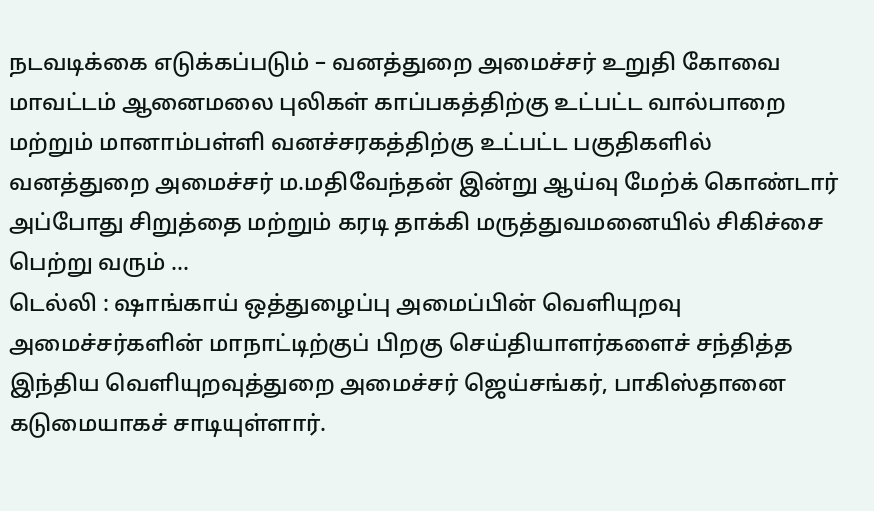நடவடிக்கை எடுக்கப்படும் – வனத்துறை அமைச்சர் உறுதி கோவை மாவட்டம் ஆனைமலை புலிகள் காப்பகத்திற்கு உட்பட்ட வால்பாறை மற்றும் மானாம்பள்ளி வனச்சரகத்திற்கு உட்பட்ட பகுதிகளில் வனத்துறை அமைச்சர் ம.மதிவேந்தன் இன்று ஆய்வு மேற்க் கொண்டார் அப்போது சிறுத்தை மற்றும் கரடி தாக்கி மருத்துவமனையில் சிகிச்சை பெற்று வரும் ...
டெல்லி : ஷாங்காய் ஒத்துழைப்பு அமைப்பின் வெளியுறவு அமைச்சர்களின் மாநாட்டிற்குப் பிறகு செய்தியாளர்களைச் சந்தித்த இந்திய வெளியுறவுத்துறை அமைச்சர் ஜெய்சங்கர், பாகிஸ்தானை கடுமையாகச் சாடியுள்ளார்.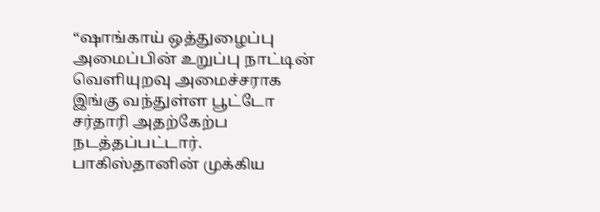“ஷாங்காய் ஒத்துழைப்பு அமைப்பின் உறுப்பு நாட்டின் வெளியுறவு அமைச்சராக இங்கு வந்துள்ள பூட்டோ சர்தாரி அதற்கேற்ப நடத்தப்பட்டார். பாகிஸ்தானின் முக்கிய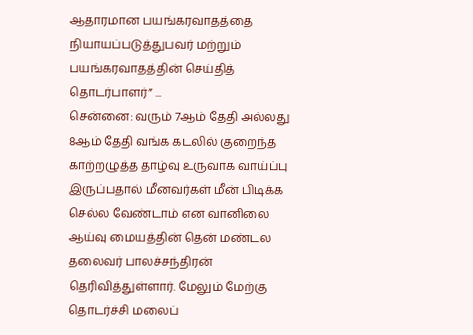ஆதாரமான பயங்கரவாதத்தை நியாயப்படுத்துபவர் மற்றும் பயங்கரவாதத்தின் செய்தித் தொடர்பாளர்” ...
சென்னை: வரும் 7ஆம் தேதி அல்லது 8ஆம் தேதி வங்க கடலில் குறைந்த காற்றழுத்த தாழ்வு உருவாக வாய்ப்பு இருப்பதால் மீனவர்கள் மீன் பிடிக்க செல்ல வேண்டாம் என வானிலை ஆய்வு மையத்தின் தென் மண்டல தலைவர் பாலச்சந்திரன் தெரிவித்துள்ளார். மேலும் மேற்கு தொடர்ச்சி மலைப்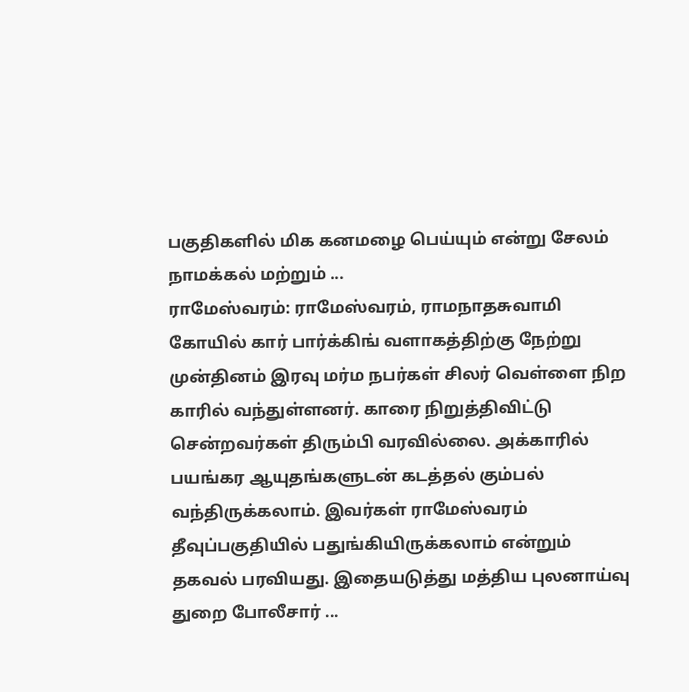பகுதிகளில் மிக கனமழை பெய்யும் என்று சேலம் நாமக்கல் மற்றும் ...
ராமேஸ்வரம்: ராமேஸ்வரம், ராமநாதசுவாமி கோயில் கார் பார்க்கிங் வளாகத்திற்கு நேற்று முன்தினம் இரவு மர்ம நபர்கள் சிலர் வெள்ளை நிற காரில் வந்துள்ளனர். காரை நிறுத்திவிட்டு சென்றவர்கள் திரும்பி வரவில்லை. அக்காரில் பயங்கர ஆயுதங்களுடன் கடத்தல் கும்பல் வந்திருக்கலாம். இவர்கள் ராமேஸ்வரம் தீவுப்பகுதியில் பதுங்கியிருக்கலாம் என்றும் தகவல் பரவியது. இதையடுத்து மத்திய புலனாய்வு துறை போலீசார் ...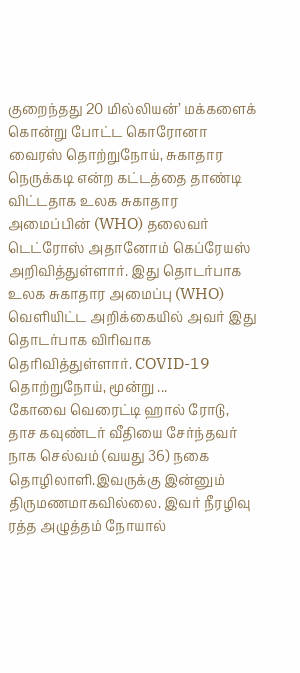குறைந்தது 20 மில்லியன்’ மக்களைக் கொன்று போட்ட கொரோனா வைரஸ் தொற்றுநோய், சுகாதார நெருக்கடி என்ற கட்டத்தை தாண்டி விட்டதாக உலக சுகாதார அமைப்பின் (WHO) தலைவர் டெட்ரோஸ் அதானோம் கெப்ரேயஸ் அறிவித்துள்ளார். இது தொடர்பாக உலக சுகாதார அமைப்பு (WHO) வெளியிட்ட அறிக்கையில் அவர் இது தொடர்பாக விரிவாக தெரிவித்துள்ளார். COVID-19 தொற்றுநோய், மூன்று ...
கோவை வெரைட்டி ஹால் ரோடு, தாச கவுண்டர் வீதியை சேர்ந்தவர் நாக செல்வம் (வயது 36) நகை தொழிலாளி.இவருக்கு இன்னும் திருமணமாகவில்லை. இவர் நீரழிவு ரத்த அழுத்தம் நோயால்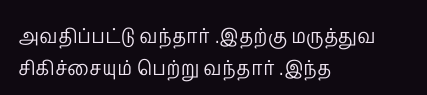அவதிப்பட்டு வந்தார் .இதற்கு மருத்துவ சிகிச்சையும் பெற்று வந்தார் .இந்த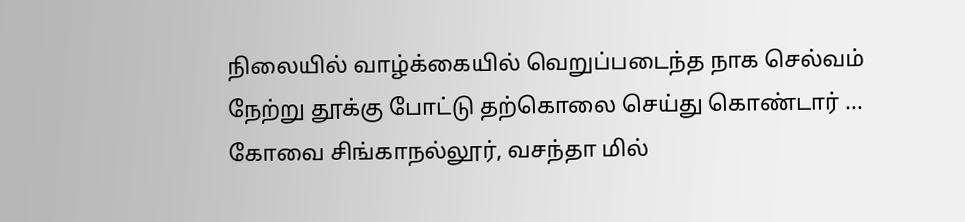நிலையில் வாழ்க்கையில் வெறுப்படைந்த நாக செல்வம் நேற்று தூக்கு போட்டு தற்கொலை செய்து கொண்டார் ...
கோவை சிங்காநல்லூர், வசந்தா மில்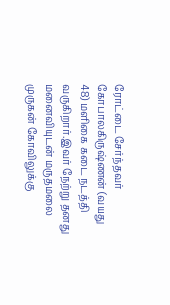ரோட்டை சேர்ந்தவர் கோபாலகிருஷ்ணன் (வயது 48) மளிகை கடை நடத்தி வருகிறார்.இவர் நேற்று தனது மனைவியுடன் மருதமலை முருகன் கோவிலுக்கு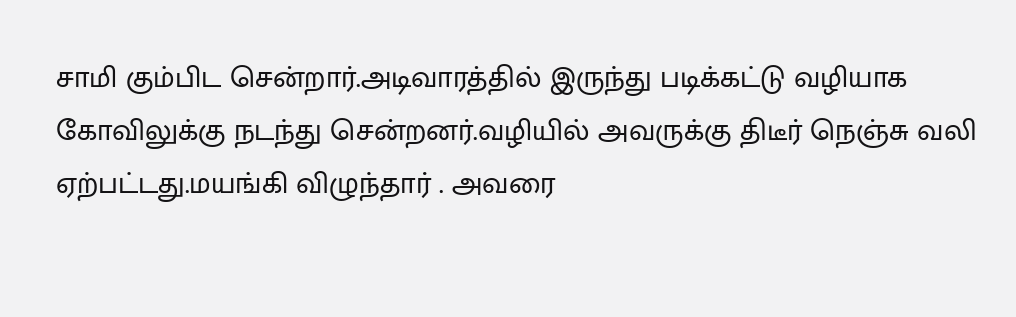சாமி கும்பிட சென்றார்.அடிவாரத்தில் இருந்து படிக்கட்டு வழியாக கோவிலுக்கு நடந்து சென்றனர்.வழியில் அவருக்கு திடீர் நெஞ்சு வலி ஏற்பட்டது.மயங்கி விழுந்தார் . அவரை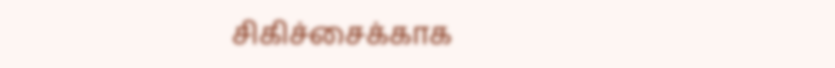சிகிச்சைக்காக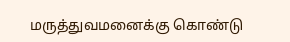மருத்துவமனைக்கு கொண்டு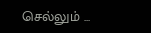செல்லும் ...